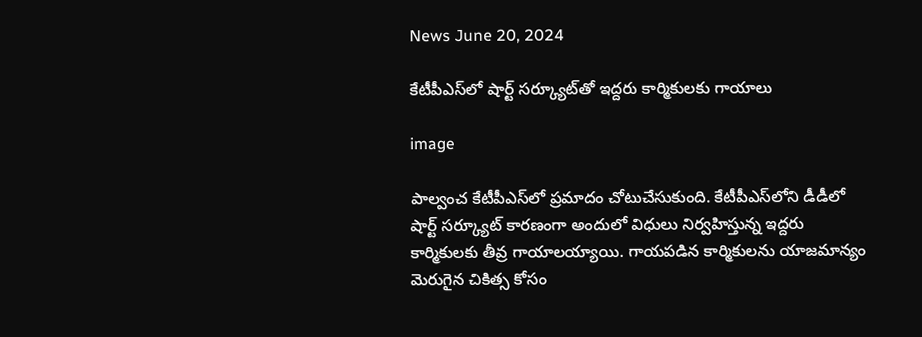News June 20, 2024

కేటీపీఎస్‌లో షార్ట్ సర్క్యూట్‌తో ఇద్దరు కార్మికులకు గాయాలు

image

పాల్వంచ కేటీపీఎస్‌లో ప్రమాదం చోటుచేసుకుంది. కేటీపీఎస్‌లోని డీడీలో షార్ట్ సర్క్యూట్ కారణంగా అందులో విధులు నిర్వహిస్తున్న ఇద్దరు కార్మికులకు తీవ్ర గాయాలయ్యాయి. గాయపడిన కార్మికులను యాజమాన్యం మెరుగైన చికిత్స కోసం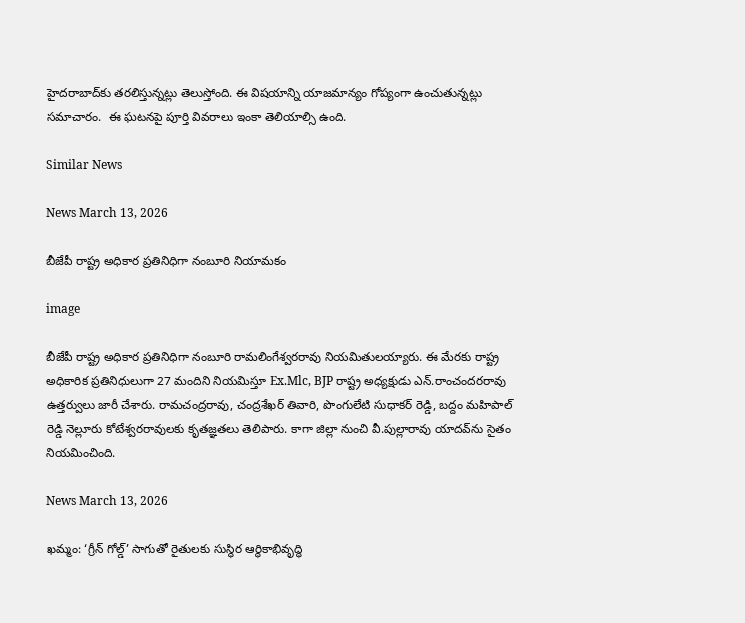హైదరాబాద్‌కు తరలిస్తున్నట్లు తెలుస్తోంది. ఈ విషయాన్ని యాజమాన్యం గోప్యంగా ఉంచుతున్నట్లు సమాచారం.  ఈ ఘటనపై పూర్తి వివరాలు ఇంకా తెలియాల్సి ఉంది.

Similar News

News March 13, 2026

బీజేపీ రాష్ట్ర అధికార ప్రతినిధిగా నంబూరి నియామకం

image

బీజేపీ రాష్ట్ర అధికార ప్రతినిధిగా నంబూరి రామలింగేశ్వరరావు నియమితులయ్యారు. ఈ మేరకు రాష్ట్ర అధికారిక ప్రతినిధులుగా 27 మందిని నియమిస్తూ Ex.Mlc, BJP రాష్ట్ర అధ్యక్షుడు ఎన్.రాంచందరరావు ఉత్తర్వులు జారీ చేశారు. రామచంద్రరావు, చంద్రశేఖర్ తివారి, పొంగులేటి సుధాకర్ రెడ్డి, బద్దం మహిపాల్ రెడ్డి నెల్లూరు కోటేశ్వరరావులకు కృతజ్ఞతలు తెలిపారు. కాగా జిల్లా నుంచి వీ.పుల్లారావు యాదవ్‌ను సైతం నియమించింది.

News March 13, 2026

ఖమ్మం: ‘గ్రీన్ గోల్డ్’ సాగుతో రైతులకు సుస్థిర ఆర్థికాభివృద్ధి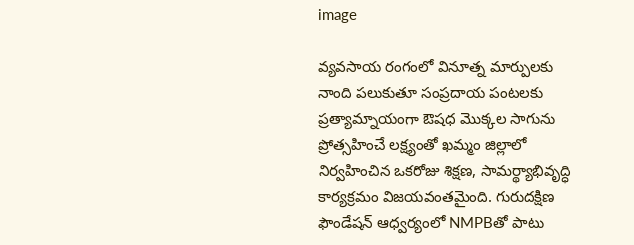image

వ్యవసాయ రంగంలో వినూత్న మార్పులకు నాంది పలుకుతూ సంప్రదాయ పంటలకు ప్రత్యామ్నాయంగా ఔషధ మొక్కల సాగును ప్రోత్సహించే లక్ష్యంతో ఖమ్మం జిల్లాలో నిర్వహించిన ఒకరోజు శిక్షణ, సామర్థ్యాభివృద్ధి కార్యక్రమం విజయవంతమైంది. గురుదక్షిణ ఫౌండేషన్ ఆధ్వర్యంలో NMPBతో పాటు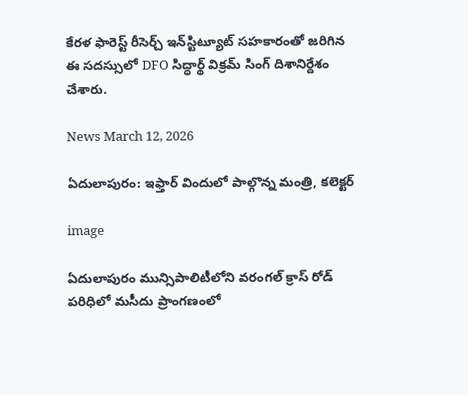కేరళ ఫారెస్ట్ రీసెర్చ్ ఇన్‌స్టిట్యూట్ సహకారంతో జరిగిన ఈ సదస్సులో DFO సిద్ధార్థ్ విక్రమ్ సింగ్ దిశానిర్దేశం చేశారు.

News March 12, 2026

ఏదులాపురం: ఇఫ్తార్ విందులో పాల్గొన్న మంత్రి, కలెక్టర్

image

ఏదులాపురం మున్సిపాలిటీలోని వరంగల్ క్రాస్ రోడ్ పరిధిలో మసీదు ప్రాంగణంలో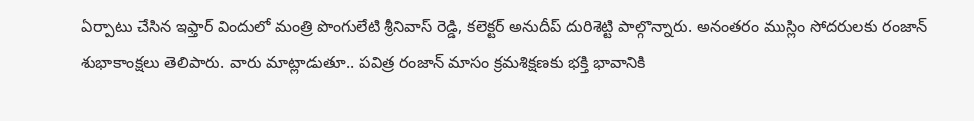ఏర్పాటు చేసిన ఇఫ్తార్ విందులో మంత్రి పొంగులేటి శ్రీనివాస్ రెడ్డి, కలెక్టర్ అనుదీప్ దురిశెట్టి పాల్గొన్నారు. అనంతరం ముస్లిం సోదరులకు రంజాన్ శుభాకాంక్షలు తెలిపారు. వారు మాట్లాడుతూ.. పవిత్ర రంజాన్ మాసం క్రమశిక్షణకు భక్తి భావానికి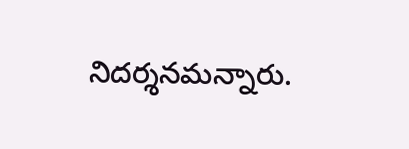నిదర్శనమన్నారు.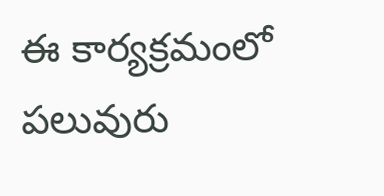ఈ కార్యక్రమంలో పలువురు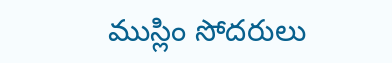ముస్లిం సోదరులు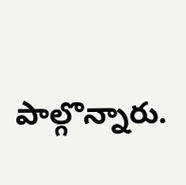పాల్గొన్నారు.